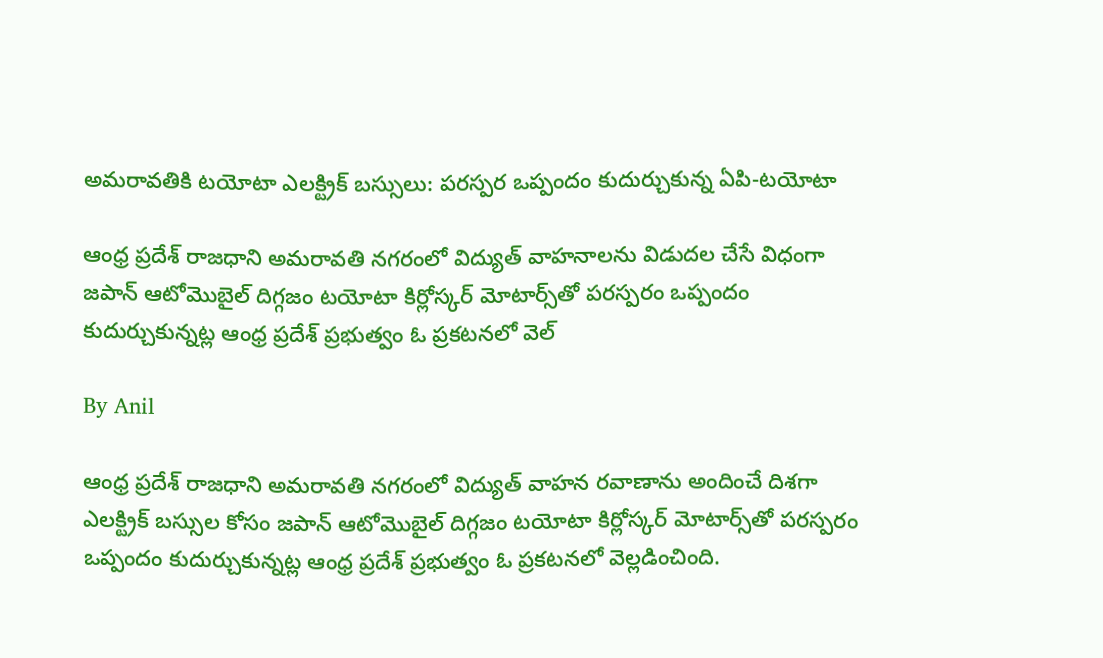అమరావతికి టయోటా ఎలక్ట్రిక్ బస్సులు: పరస్పర ఒప్పందం కుదుర్చుకున్న ఏపి-టయోటా

ఆంధ్ర ప్రదేశ్ రాజధాని అమరావతి నగరంలో విద్యుత్ వాహనాలను విడుదల చేసే విధంగా జపాన్ ఆటోమొబైల్ దిగ్గజం టయోటా కిర్లోస్కర్ మోటార్స్‌తో పరస్పరం ఒప్పందం కుదుర్చుకున్నట్ల ఆంధ్ర ప్రదేశ్ ప్రభుత్వం ఓ ప్రకటనలో వెల్

By Anil

ఆంధ్ర ప్రదేశ్ రాజధాని అమరావతి నగరంలో విద్యుత్ వాహన రవాణాను అందించే దిశగా ఎలక్ట్రిక్ బస్సుల కోసం జపాన్ ఆటోమొబైల్ దిగ్గజం టయోటా కిర్లోస్కర్ మోటార్స్‌తో పరస్పరం ఒప్పందం కుదుర్చుకున్నట్ల ఆంధ్ర ప్రదేశ్ ప్రభుత్వం ఓ ప్రకటనలో వెల్లడించింది.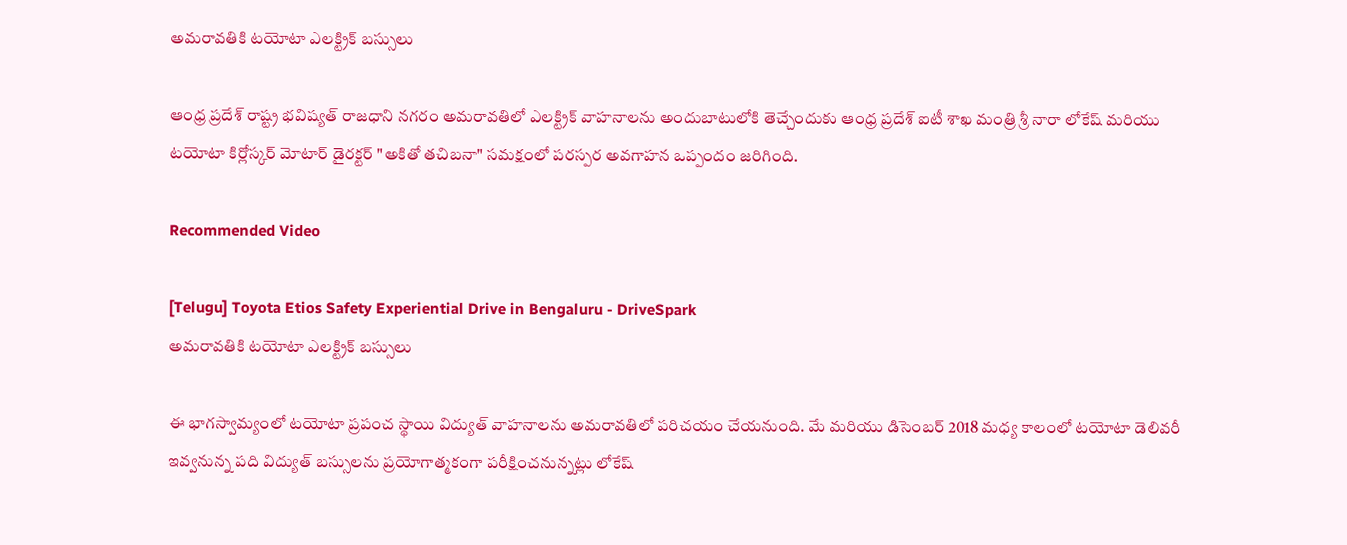అమరావతికి టయోటా ఎలక్ట్రిక్ బస్సులు

ఆంధ్ర ప్రదేశ్ రాష్ట్ర భవిష్యత్ రాజధాని నగరం అమరావతిలో ఎలక్ట్రిక్ వాహనాలను అందుబాటులోకి తెచ్చేందుకు ఆంధ్ర ప్రదేశ్ ఐటీ శాఖ మంత్రి శ్రీ నారా లోకేష్ మరియు టయోటా కిర్లోస్కర్ మోటార్ డైరక్టర్ "అకితో తచిబనా" సమక్షంలో పరస్పర అవగాహన ఒప్పందం జరిగింది.

Recommended Video

[Telugu] Toyota Etios Safety Experiential Drive in Bengaluru - DriveSpark
అమరావతికి టయోటా ఎలక్ట్రిక్ బస్సులు

ఈ భాగస్వామ్యంలో టయోటా ప్రపంచ స్థాయి విద్యుత్ వాహనాలను అమరావతిలో పరిచయం చేయనుంది. మే మరియు డిసెంబర్ 2018 మధ్య కాలంలో టయోటా డెలివరీ ఇవ్వనున్న పది విద్యుత్ బస్సులను ప్రయోగాత్మకంగా పరీక్షించనున్నట్లు లోకేష్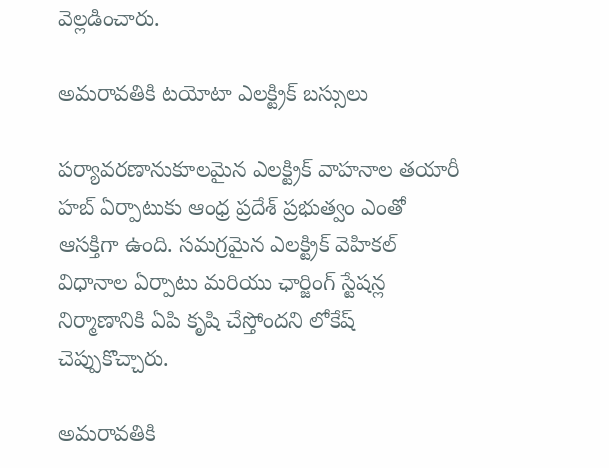వెల్లడించారు.

అమరావతికి టయోటా ఎలక్ట్రిక్ బస్సులు

పర్యావరణానుకూలమైన ఎలక్ట్రిక్ వాహనాల తయారీ హబ్ ఏర్పాటుకు ఆంధ్ర ప్రదేశ్ ప్రభుత్వం ఎంతో ఆసక్తిగా ఉంది. సమగ్రమైన ఎలక్ట్రిక్ వెహికల్ విధానాల ఏర్పాటు మరియు ఛార్జింగ్ స్టేషన్ల నిర్మాణానికి ఏపి కృషి చేస్తోందని లోకేష్ చెప్పుకొచ్చారు.

అమరావతికి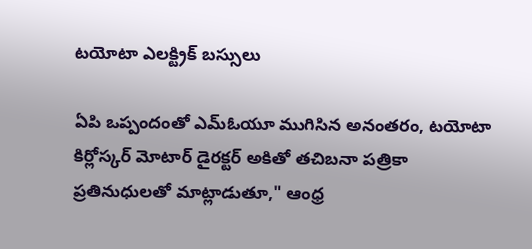టయోటా ఎలక్ట్రిక్ బస్సులు

ఏపి ఒప్పందంతో ఎమ్‌ఓయూ ముగిసిన అనంతరం, టయోటా కిర్లోస్కర్ మోటార్ డైరక్టర్ అకితో తచిబనా పత్రికా ప్రతినుధులతో మాట్లాడుతూ," ఆంధ్ర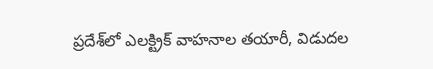ప్రదేశ్‌లో ఎలక్ట్రిక్ వాహనాల తయారీ, విడుదల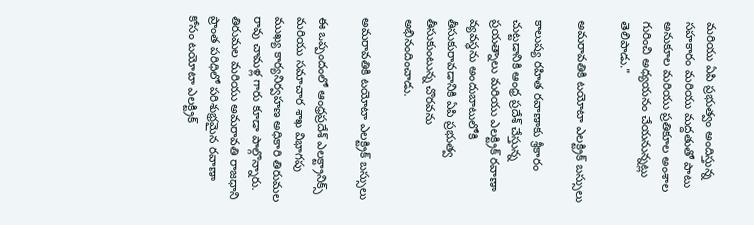మరియు ఏపి ప్రభుత్వం అందిస్తున్న సహకారం మరియు మద్దతుతో పాటు అనుకూల మరియు ప్రతికూల అంశాల గురించి అధ్యయనం చేయనున్నట్లు తెలిపాడు."

అమరావతికి టయోటా ఎలక్ట్రిక్ బస్సులు

కాలుష్య రహిత రవాణాకు శ్రీకారం చుట్టడానికి ఆంధ్ర ప్రదేశ్ చేస్తున్న ప్రయత్నాలు మరియు ఎలక్ట్రిక్ రవాణా వ్యవస్థను అందుబాటులోకి తీసుకురావడానికి ఏపి ప్రభుత్వ తీసుకుంటున్న చొరవను అభినందించాడు.

అమరావతికి టయోటా ఎలక్ట్రిక్ బస్సులు

ఈ ఒప్పందంలో ఆంధ్రప్రదేశ్ ఎలక్ట్రానిక్స్ మరియు సమాచార శాఖ విభాగపు ముఖ్య కార్యనిర్వహణ అధికారి తిరుమల రావు చామళ్ల గారు కూడా పాల్గొన్నారు. తిరుమల మరియు అమరావతి రాజధాని ప్రాంత పరిధిలో పరిశుభ్రమైన రవాణా కోసం టయోటా ఎలక్ట్రిక్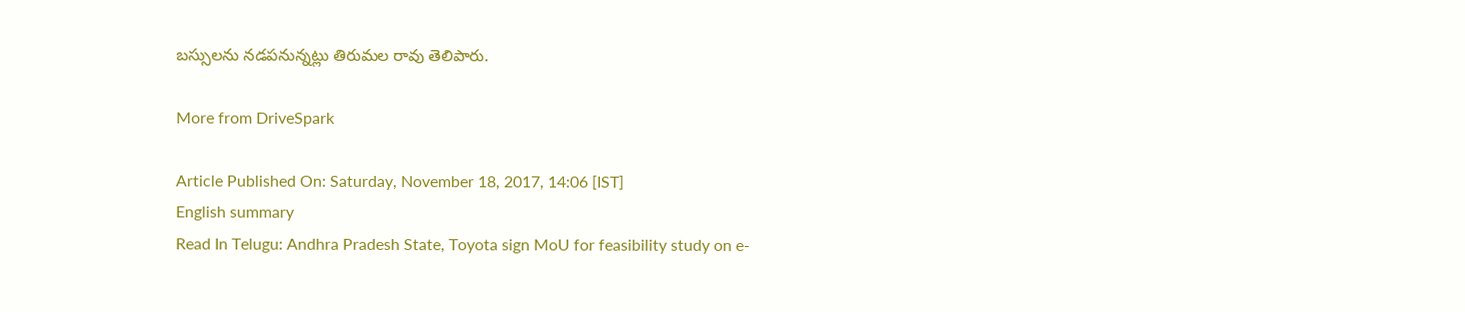బస్సులను నడపనున్నట్లు తిరుమల రావు తెలిపారు.

More from DriveSpark

Article Published On: Saturday, November 18, 2017, 14:06 [IST]
English summary
Read In Telugu: Andhra Pradesh State, Toyota sign MoU for feasibility study on e-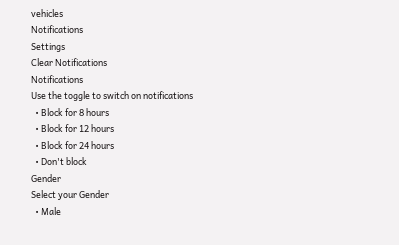vehicles
Notifications
Settings
Clear Notifications
Notifications
Use the toggle to switch on notifications
  • Block for 8 hours
  • Block for 12 hours
  • Block for 24 hours
  • Don't block
Gender
Select your Gender
  • Male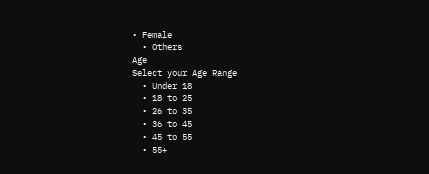• Female
  • Others
Age
Select your Age Range
  • Under 18
  • 18 to 25
  • 26 to 35
  • 36 to 45
  • 45 to 55
  • 55+